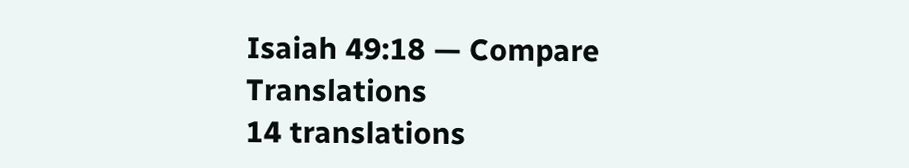Isaiah 49:18 — Compare Translations
14 translations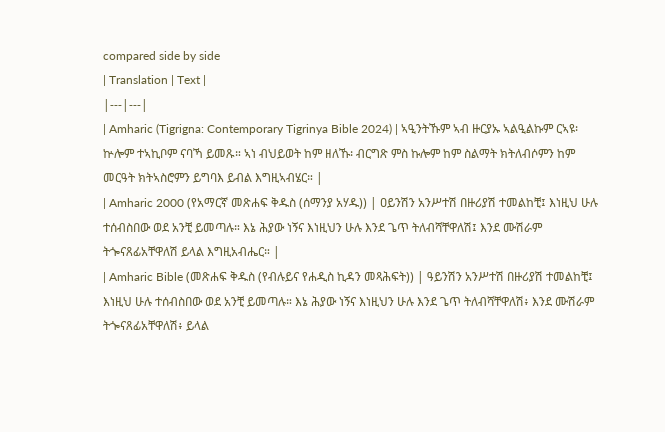compared side by side
| Translation | Text |
|---|---|
| Amharic (Tigrigna: Contemporary Tigrinya Bible 2024) | ኣዒንትኹም ኣብ ዙርያኡ ኣልዒልኩም ርኣዩ፡ ኵሎም ተኣኪቦም ናባኻ ይመጹ። ኣነ ብህይወት ከም ዘለኹ፡ ብርግጽ ምስ ኩሎም ከም ስልማት ክትለብሶምን ከም መርዓት ክትኣስሮምን ይግባእ ይብል እግዚኣብሄር። |
| Amharic 2000 (የአማርኛ መጽሐፍ ቅዱስ (ሰማንያ አሃዱ)) | ዐይንሽን አንሥተሽ በዙሪያሽ ተመልከቺ፤ እነዚህ ሁሉ ተሰብስበው ወደ አንቺ ይመጣሉ። እኔ ሕያው ነኝና እነዚህን ሁሉ እንደ ጌጥ ትለብሻቸዋለሽ፤ እንደ ሙሽራም ትጐናጸፊአቸዋለሽ ይላል እግዚአብሔር። |
| Amharic Bible (መጽሐፍ ቅዱስ (የብሉይና የሐዲስ ኪዳን መጻሕፍት)) | ዓይንሽን አንሥተሽ በዙሪያሽ ተመልከቺ፤ እነዚህ ሁሉ ተሰብስበው ወደ አንቺ ይመጣሉ። እኔ ሕያው ነኝና እነዚህን ሁሉ እንደ ጌጥ ትለብሻቸዋለሽ፥ እንደ ሙሽራም ትጐናጸፊአቸዋለሽ፥ ይላል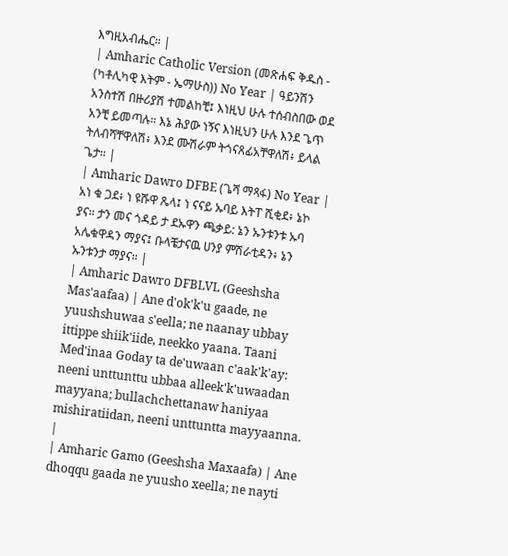እግዚአብሔር። |
| Amharic Catholic Version (መጽሐፍ ቅዱስ - (ካቶሊካዊ እትም - ኤማሁስ)) No Year | ዓይንሽን አንስተሽ በዙሪያሽ ተመልከቺ፤ እነዚህ ሁሉ ተሰብስበው ወደ አንቺ ይመጣሉ። እኔ ሕያው ነኝና እነዚህን ሁሉ እንደ ጌጥ ትለብሻቸዋለሽ፥ እንደ ሙሽራም ትጎናጸፊአቸዋለሽ፥ ይላል ጌታ። |
| Amharic Dawro DFBE (ጌሻ ማጻፋ) No Year | አነ ቁ ጋደ፥ ነ ዩሹዋ ጼላ፤ ነ ናናይ ኡባይ እትፐ ሺቂደ፥ ኔኮ ያና። ታን መና ጎዳይ ታ ደኡዋን ጫቃይ: ኔን ኡንቱንቱ ኡባ አሌቁዋዳን ማያና፤ ቡላቼታናዉ ሀንያ ምሽራቲዳን፥ ኔን ኡንቱንታ ማያና። |
| Amharic Dawro DFBLVL (Geeshsha Mas'aafaa) | Ane d'ok'k'u gaade, ne yuushshuwaa s'eella; ne naanay ubbay ittippe shiik'iide, neekko yaana. Taani Med'inaa Goday ta de'uwaan c'aak'k'ay: neeni unttunttu ubbaa alleek'k'uwaadan mayyana; bullachchettanaw haniyaa mishiratiidan, neeni unttuntta mayyaanna. |
| Amharic Gamo (Geeshsha Maxaafa) | Ane dhoqqu gaada ne yuusho xeella; ne nayti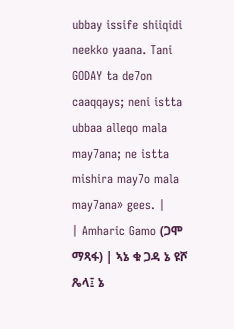ubbay issife shiiqidi neekko yaana. Tani GODAY ta de7on caaqqays; neni istta ubbaa alleqo mala may7ana; ne istta mishira may7o mala may7ana» gees. |
| Amharic Gamo (ጋሞ ማጻፋ) | ኣኔ ቁ ጋዳ ኔ ዩሾ ጼላ፤ ኔ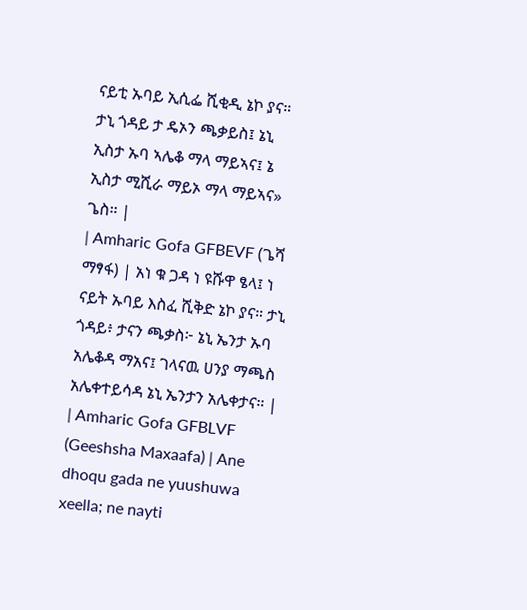ናይቲ ኡባይ ኢሲፌ ሺቂዲ ኔኮ ያና። ታኒ ጎዳይ ታ ዴኦን ጫቃይስ፤ ኔኒ ኢስታ ኡባ ኣሌቆ ማላ ማይኣና፤ ኔ ኢስታ ሚሺራ ማይኦ ማላ ማይኣና» ጌስ። |
| Amharic Gofa GFBEVF (ጌሻ ማፃፋ) | አነ ቁ ጋዳ ነ ዩሹዋ ፄላ፤ ነ ናይት ኡባይ እስፈ ሺቅድ ኔኮ ያና። ታኒ ጎዳይ፥ ታናን ጫቃስ፦ ኔኒ ኤንታ ኡባ አሌቆዳ ማአና፤ ገላናዉ ሀንያ ማጫስ አሌቀተይሳዳ ኔኒ ኤንታን አሌቀታና። |
| Amharic Gofa GFBLVF (Geeshsha Maxaafa) | Ane dhoqu gada ne yuushuwa xeella; ne nayti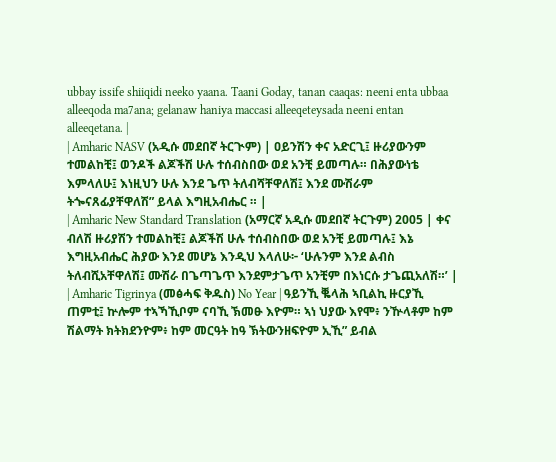ubbay issife shiiqidi neeko yaana. Taani Goday, tanan caaqas: neeni enta ubbaa alleeqoda ma7ana; gelanaw haniya maccasi alleeqeteysada neeni entan alleeqetana. |
| Amharic NASV (አዲሱ መደበኛ ትርጒም) | ዐይንሽን ቀና አድርጊ፤ ዙሪያውንም ተመልከቺ፤ ወንዶች ልጆችሽ ሁሉ ተሰብስበው ወደ አንቺ ይመጣሉ። በሕያውነቴ እምላለሁ፤ እነዚህን ሁሉ እንደ ጌጥ ትለብሻቸዋለሽ፤ እንደ ሙሽራም ትጐናጸፊያቸዋለሽ” ይላል እግዚአብሔር ። |
| Amharic New Standard Translation (አማርኛ አዲሱ መደበኛ ትርጉም) 2005 | ቀና ብለሽ ዙሪያሽን ተመልከቺ፤ ልጆችሽ ሁሉ ተሰብስበው ወደ አንቺ ይመጣሉ፤ እኔ እግዚአብሔር ሕያው እንደ መሆኔ እንዲህ እላለሁ፦ ‘ሁሉንም እንደ ልብስ ትለብሺአቸዋለሽ፤ ሙሽራ በጌጣጌጥ እንደምታጌጥ አንቺም በእነርሱ ታጌጪአለሽ።’ |
| Amharic Tigrinya (መፅሓፍ ቅዱስ) No Year | ዓይንኺ ቘላሕ ኣቢልኪ ዙርያኺ ጠምቲ፤ ኵሎም ተኣኻኺቦም ናባኺ ኽመፁ እዮም። ኣነ ህያው እየሞ፥ ንዅላቶም ከም ሽልማት ክትክደንዮም፥ ከም መርዓት ከዓ ኽትውንዘፍዮም ኢኺ” ይብል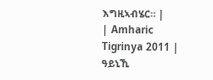እግዚኣብሄር። |
| Amharic Tigrinya 2011 | ዓይኒኺ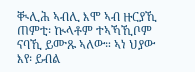ቚሊሕ ኣብሊ እሞ ኣብ ዙርያኺ ጠምቲ፡ ኲላቶም ተኣኻኺቦም ናባኺ ይሙጹ ኣለው። ኣነ ህያው እየ፡ ይብል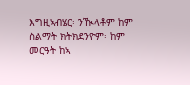እግዚኣብሄር፡ ንዂላቶም ከም ስልማት ክትክደንዮም፡ ከም መርዓት ከኣ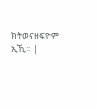ክትወናዘፍዮም ኢኺ። |